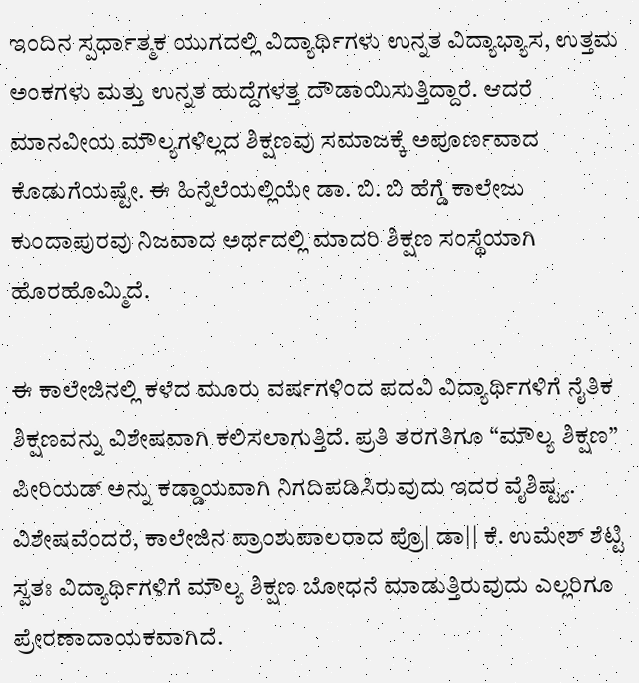ಇಂದಿನ ಸ್ಪರ್ಧಾತ್ಮಕ ಯುಗದಲ್ಲಿ ವಿದ್ಯಾರ್ಥಿಗಳು ಉನ್ನತ ವಿದ್ಯಾಭ್ಯಾಸ, ಉತ್ತಮ ಅಂಕಗಳು ಮತ್ತು ಉನ್ನತ ಹುದ್ದೆಗಳತ್ತ ದೌಡಾಯಿಸುತ್ತಿದ್ದಾರೆ. ಆದರೆ ಮಾನವೀಯ ಮೌಲ್ಯಗಳಿಲ್ಲದ ಶಿಕ್ಷಣವು ಸಮಾಜಕ್ಕೆ ಅಪೂರ್ಣವಾದ ಕೊಡುಗೆಯಷ್ಟೇ. ಈ ಹಿನ್ನೆಲೆಯಲ್ಲಿಯೇ ಡಾ. ಬಿ. ಬಿ ಹೆಗ್ಡೆ ಕಾಲೇಜು ಕುಂದಾಪುರವು ನಿಜವಾದ ಅರ್ಥದಲ್ಲಿ ಮಾದರಿ ಶಿಕ್ಷಣ ಸಂಸ್ಥೆಯಾಗಿ ಹೊರಹೊಮ್ಮಿದೆ.

ಈ ಕಾಲೇಜಿನಲ್ಲಿ ಕಳೆದ ಮೂರು ವರ್ಷಗಳಿಂದ ಪದವಿ ವಿದ್ಯಾರ್ಥಿಗಳಿಗೆ ನೈತಿಕ ಶಿಕ್ಷಣವನ್ನು ವಿಶೇಷವಾಗಿ ಕಲಿಸಲಾಗುತ್ತಿದೆ. ಪ್ರತಿ ತರಗತಿಗೂ “ಮೌಲ್ಯ ಶಿಕ್ಷಣ” ಪೀರಿಯಡ್ ಅನ್ನು ಕಡ್ಡಾಯವಾಗಿ ನಿಗದಿಪಡಿಸಿರುವುದು ಇದರ ವೈಶಿಷ್ಟ್ಯ. ವಿಶೇಷವೆಂದರೆ, ಕಾಲೇಜಿನ ಪ್ರಾಂಶುಪಾಲರಾದ ಪ್ರೊ| ಡಾ|| ಕೆ. ಉಮೇಶ್ ಶೆಟ್ಟಿ ಸ್ವತಃ ವಿದ್ಯಾರ್ಥಿಗಳಿಗೆ ಮೌಲ್ಯ ಶಿಕ್ಷಣ ಬೋಧನೆ ಮಾಡುತ್ತಿರುವುದು ಎಲ್ಲರಿಗೂ ಪ್ರೇರಣಾದಾಯಕವಾಗಿದೆ.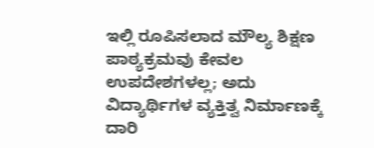ಇಲ್ಲಿ ರೂಪಿಸಲಾದ ಮೌಲ್ಯ ಶಿಕ್ಷಣ ಪಾಠ್ಯಕ್ರಮವು ಕೇವಲ ಉಪದೇಶಗಳಲ್ಲ; ಅದು ವಿದ್ಯಾರ್ಥಿಗಳ ವ್ಯಕ್ತಿತ್ವ ನಿರ್ಮಾಣಕ್ಕೆ ದಾರಿ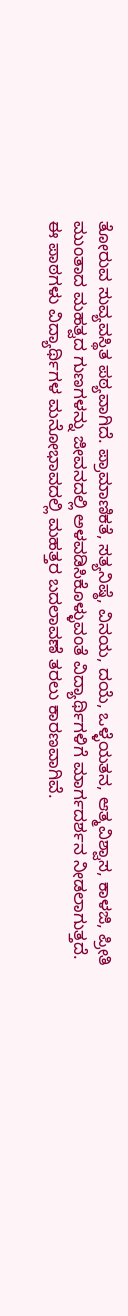ತೋರುವ ಸುವ್ಯವಸ್ಥಿತ ಪಠ್ಯವಾಗಿದೆ. ಪ್ರಾಮಾಣಿಕತೆ, ಸತ್ಯನಿಷ್ಠೆ, ವಿನಯ, ದಯೆ, ಒಳ್ಳೆಯತನ, ಆತ್ಮವಿಶ್ವಾಸ, ಕಾಳಜಿ, ಪ್ರೀತಿ ಮುಂತಾದ ಮಹತ್ವದ ಗುಣಗಳನ್ನು ಜೀವನದಲ್ಲಿ ಅಳವಡಿಸಿಕೊಳ್ಳುವಂತೆ ವಿದ್ಯಾರ್ಥಿಗಳಿಗೆ ಮಾರ್ಗದರ್ಶನ ನೀಡಲಾಗುತ್ತದೆ. ಈ ಪಾಠಗಳು ವಿದ್ಯಾರ್ಥಿಗಳ ಮನೋಭಾವದಲ್ಲಿ ಮಹತ್ತರ ಬದಲಾವಣೆ ತರಲು ಕಾರಣವಾಗಿವೆ.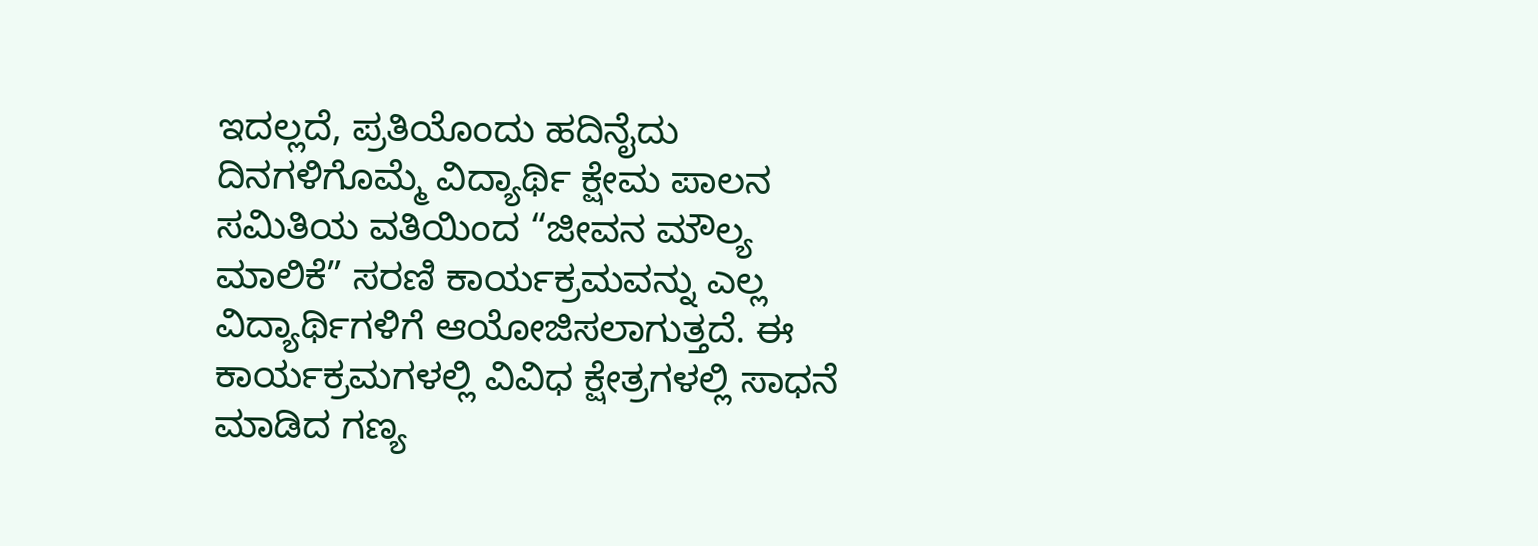ಇದಲ್ಲದೆ, ಪ್ರತಿಯೊಂದು ಹದಿನೈದು ದಿನಗಳಿಗೊಮ್ಮೆ ವಿದ್ಯಾರ್ಥಿ ಕ್ಷೇಮ ಪಾಲನ ಸಮಿತಿಯ ವತಿಯಿಂದ “ಜೀವನ ಮೌಲ್ಯ ಮಾಲಿಕೆ” ಸರಣಿ ಕಾರ್ಯಕ್ರಮವನ್ನು ಎಲ್ಲ ವಿದ್ಯಾರ್ಥಿಗಳಿಗೆ ಆಯೋಜಿಸಲಾಗುತ್ತದೆ. ಈ ಕಾರ್ಯಕ್ರಮಗಳಲ್ಲಿ ವಿವಿಧ ಕ್ಷೇತ್ರಗಳಲ್ಲಿ ಸಾಧನೆ ಮಾಡಿದ ಗಣ್ಯ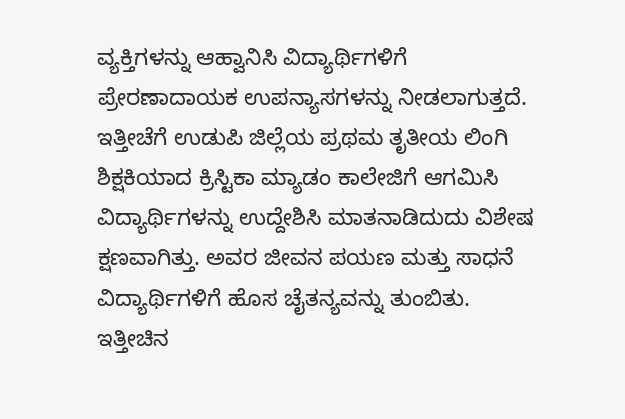ವ್ಯಕ್ತಿಗಳನ್ನು ಆಹ್ವಾನಿಸಿ ವಿದ್ಯಾರ್ಥಿಗಳಿಗೆ ಪ್ರೇರಣಾದಾಯಕ ಉಪನ್ಯಾಸಗಳನ್ನು ನೀಡಲಾಗುತ್ತದೆ. ಇತ್ತೀಚೆಗೆ ಉಡುಪಿ ಜಿಲ್ಲೆಯ ಪ್ರಥಮ ತೃತೀಯ ಲಿಂಗಿ ಶಿಕ್ಷಕಿಯಾದ ಕ್ರಿಸ್ಟಿಕಾ ಮ್ಯಾಡಂ ಕಾಲೇಜಿಗೆ ಆಗಮಿಸಿ ವಿದ್ಯಾರ್ಥಿಗಳನ್ನು ಉದ್ದೇಶಿಸಿ ಮಾತನಾಡಿದುದು ವಿಶೇಷ ಕ್ಷಣವಾಗಿತ್ತು. ಅವರ ಜೀವನ ಪಯಣ ಮತ್ತು ಸಾಧನೆ ವಿದ್ಯಾರ್ಥಿಗಳಿಗೆ ಹೊಸ ಚೈತನ್ಯವನ್ನು ತುಂಬಿತು.
ಇತ್ತೀಚಿನ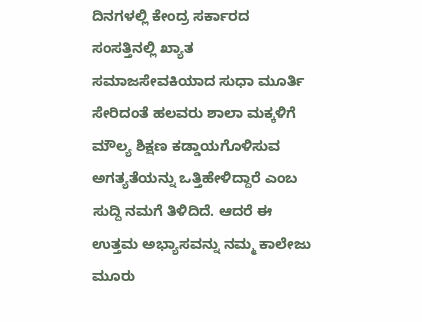ದಿನಗಳಲ್ಲಿ ಕೇಂದ್ರ ಸರ್ಕಾರದ ಸಂಸತ್ತಿನಲ್ಲಿ ಖ್ಯಾತ ಸಮಾಜಸೇವಕಿಯಾದ ಸುಧಾ ಮೂರ್ತಿ ಸೇರಿದಂತೆ ಹಲವರು ಶಾಲಾ ಮಕ್ಕಳಿಗೆ ಮೌಲ್ಯ ಶಿಕ್ಷಣ ಕಡ್ಡಾಯಗೊಳಿಸುವ ಅಗತ್ಯತೆಯನ್ನು ಒತ್ತಿಹೇಳಿದ್ದಾರೆ ಎಂಬ ಸುದ್ದಿ ನಮಗೆ ತಿಳಿದಿದೆ. ಆದರೆ ಈ ಉತ್ತಮ ಅಭ್ಯಾಸವನ್ನು ನಮ್ಮ ಕಾಲೇಜು ಮೂರು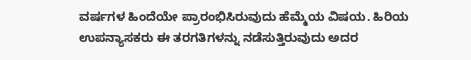ವರ್ಷಗಳ ಹಿಂದೆಯೇ ಪ್ರಾರಂಭಿಸಿರುವುದು ಹೆಮ್ಮೆಯ ವಿಷಯ. ಹಿರಿಯ ಉಪನ್ಯಾಸಕರು ಈ ತರಗತಿಗಳನ್ನು ನಡೆಸುತ್ತಿರುವುದು ಅದರ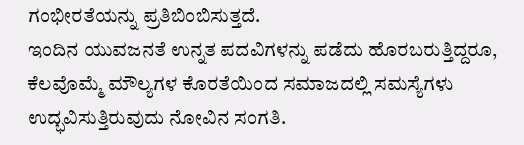ಗಂಭೀರತೆಯನ್ನು ಪ್ರತಿಬಿಂಬಿಸುತ್ತದೆ.
ಇಂದಿನ ಯುವಜನತೆ ಉನ್ನತ ಪದವಿಗಳನ್ನು ಪಡೆದು ಹೊರಬರುತ್ತಿದ್ದರೂ, ಕೆಲವೊಮ್ಮೆ ಮೌಲ್ಯಗಳ ಕೊರತೆಯಿಂದ ಸಮಾಜದಲ್ಲಿ ಸಮಸ್ಯೆಗಳು ಉದ್ಭವಿಸುತ್ತಿರುವುದು ನೋವಿನ ಸಂಗತಿ.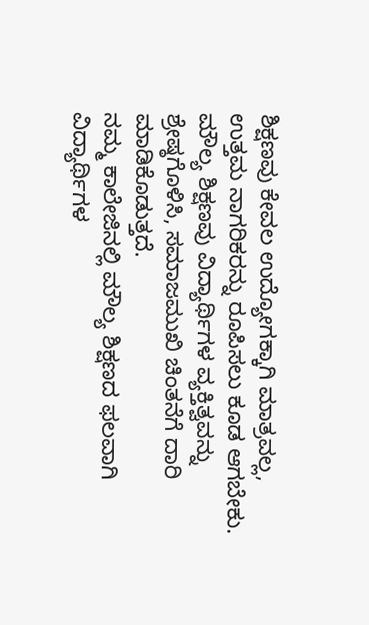ಶಿಕ್ಷಣವು ಕೇವಲ ಉದ್ಯೋಗಕ್ಕಾಗಿ ಮಾತ್ರವಲ್ಲ, ಉತ್ತಮ ನಾಗರಿಕರನ್ನು ರೂಪಿಸಲು ಕೂಡ ಆಗಬೇಕು. ಮೌಲ್ಯ ಶಿಕ್ಷಣವು ವಿದ್ಯಾರ್ಥಿಗಳ ವ್ಯಕ್ತಿತ್ವವನ್ನು ಶ್ರೇಷ್ಠಗೊಳಿಸಿ, ಸಮಾಜಮುಖಿ ಚಿಂತನೆಗೆ ದಾರಿ ಮಾಡಿಕೊಡುತ್ತದೆ.
ನಮ್ಮ ಕಾಲೇಜಿನಲ್ಲಿ ಮೌಲ್ಯ ಶಿಕ್ಷಣದ ಫಲವಾಗಿ ವಿದ್ಯಾರ್ಥಿಗಳ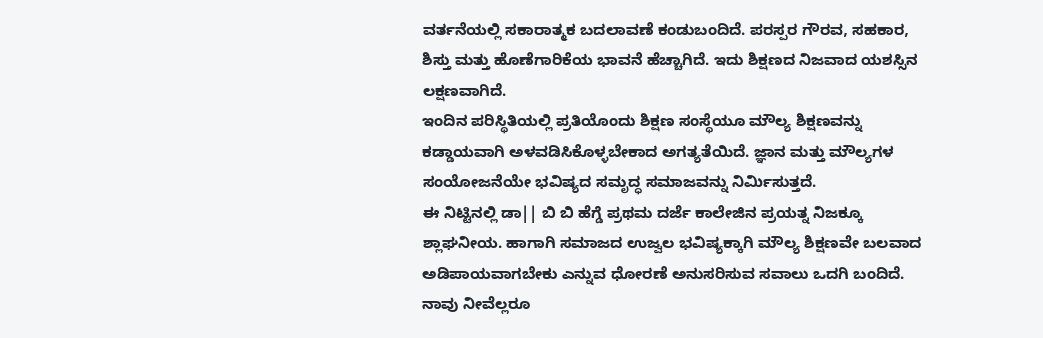ವರ್ತನೆಯಲ್ಲಿ ಸಕಾರಾತ್ಮಕ ಬದಲಾವಣೆ ಕಂಡುಬಂದಿದೆ. ಪರಸ್ಪರ ಗೌರವ, ಸಹಕಾರ, ಶಿಸ್ತು ಮತ್ತು ಹೊಣೆಗಾರಿಕೆಯ ಭಾವನೆ ಹೆಚ್ಚಾಗಿದೆ. ಇದು ಶಿಕ್ಷಣದ ನಿಜವಾದ ಯಶಸ್ಸಿನ ಲಕ್ಷಣವಾಗಿದೆ.
ಇಂದಿನ ಪರಿಸ್ಥಿತಿಯಲ್ಲಿ ಪ್ರತಿಯೊಂದು ಶಿಕ್ಷಣ ಸಂಸ್ಥೆಯೂ ಮೌಲ್ಯ ಶಿಕ್ಷಣವನ್ನು ಕಡ್ಡಾಯವಾಗಿ ಅಳವಡಿಸಿಕೊಳ್ಳಬೇಕಾದ ಅಗತ್ಯತೆಯಿದೆ. ಜ್ಞಾನ ಮತ್ತು ಮೌಲ್ಯಗಳ ಸಂಯೋಜನೆಯೇ ಭವಿಷ್ಯದ ಸಮೃದ್ಧ ಸಮಾಜವನ್ನು ನಿರ್ಮಿಸುತ್ತದೆ.
ಈ ನಿಟ್ಟಿನಲ್ಲಿ ಡಾ|| ಬಿ ಬಿ ಹೆಗ್ಡೆ ಪ್ರಥಮ ದರ್ಜೆ ಕಾಲೇಜಿನ ಪ್ರಯತ್ನ ನಿಜಕ್ಕೂ ಶ್ಲಾಘನೀಯ. ಹಾಗಾಗಿ ಸಮಾಜದ ಉಜ್ವಲ ಭವಿಷ್ಯಕ್ಕಾಗಿ ಮೌಲ್ಯ ಶಿಕ್ಷಣವೇ ಬಲವಾದ ಅಡಿಪಾಯವಾಗಬೇಕು ಎನ್ನುವ ಧೋರಣೆ ಅನುಸರಿಸುವ ಸವಾಲು ಒದಗಿ ಬಂದಿದೆ. ನಾವು ನೀವೆಲ್ಲರೂ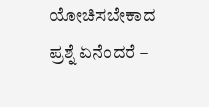ಯೋಚಿಸಬೇಕಾದ ಪ್ರಶ್ನೆ ಏನೆಂದರೆ –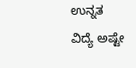ಉನ್ನತ ವಿದ್ಯೆ ಅಷ್ಟೇ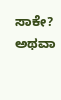ಸಾಕೇ? ಅಥವಾ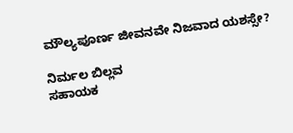ಮೌಲ್ಯಪೂರ್ಣ ಜೀವನವೇ ನಿಜವಾದ ಯಶಸ್ಸೇ?

ನಿರ್ಮಲ ಬಿಲ್ಲವ
ಸಹಾಯಕ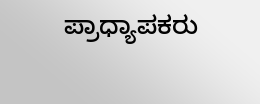ಪ್ರಾಧ್ಯಾಪಕರು